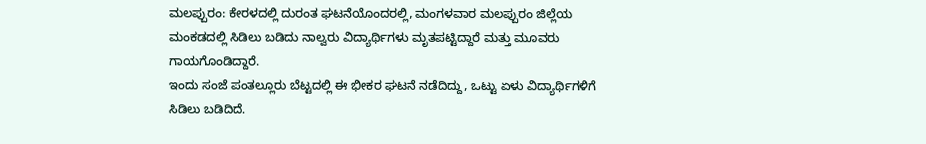ಮಲಪ್ಪುರಂ: ಕೇರಳದಲ್ಲಿ ದುರಂತ ಘಟನೆಯೊಂದರಲ್ಲಿ, ಮಂಗಳವಾರ ಮಲಪ್ಪುರಂ ಜಿಲ್ಲೆಯ ಮಂಕಡದಲ್ಲಿ ಸಿಡಿಲು ಬಡಿದು ನಾಲ್ವರು ವಿದ್ಯಾರ್ಥಿಗಳು ಮೃತಪಟ್ಟಿದ್ದಾರೆ ಮತ್ತು ಮೂವರು ಗಾಯಗೊಂಡಿದ್ದಾರೆ.
ಇಂದು ಸಂಜೆ ಪಂತಲ್ಲೂರು ಬೆಟ್ಟದಲ್ಲಿ ಈ ಭೀಕರ ಘಟನೆ ನಡೆದಿದ್ದು, ಒಟ್ಟು ಏಳು ವಿದ್ಯಾರ್ಥಿಗಳಿಗೆ ಸಿಡಿಲು ಬಡಿದಿದೆ.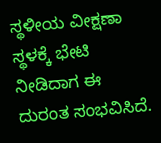ಸ್ಥಳೀಯ ವೀಕ್ಷಣಾ ಸ್ಥಳಕ್ಕೆ ಭೇಟಿ ನೀಡಿದಾಗ ಈ ದುರಂತ ಸಂಭವಿಸಿದೆ.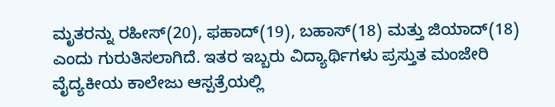ಮೃತರನ್ನು ರಹೀಸ್(20), ಫಹಾದ್(19), ಬಹಾಸ್(18) ಮತ್ತು ಜಿಯಾದ್(18) ಎಂದು ಗುರುತಿಸಲಾಗಿದೆ. ಇತರ ಇಬ್ಬರು ವಿದ್ಯಾರ್ಥಿಗಳು ಪ್ರಸ್ತುತ ಮಂಜೇರಿ ವೈದ್ಯಕೀಯ ಕಾಲೇಜು ಆಸ್ಪತ್ರೆಯಲ್ಲಿ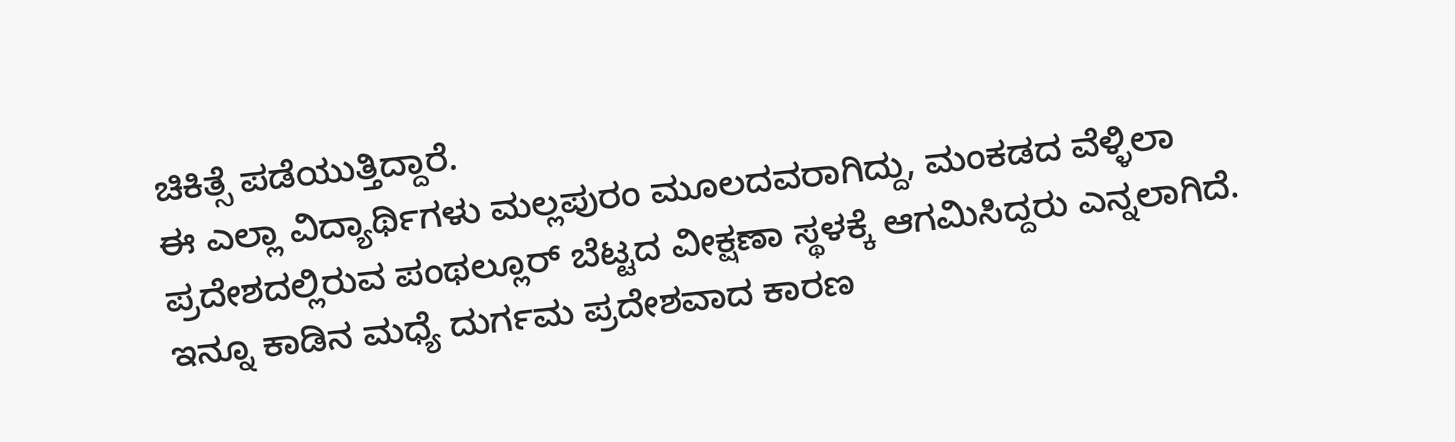ಚಿಕಿತ್ಸೆ ಪಡೆಯುತ್ತಿದ್ದಾರೆ.
ಈ ಎಲ್ಲಾ ವಿದ್ಯಾರ್ಥಿಗಳು ಮಲ್ಲಪುರಂ ಮೂಲದವರಾಗಿದ್ದು, ಮಂಕಡದ ವೆಳ್ಳಿಲಾ ಪ್ರದೇಶದಲ್ಲಿರುವ ಪಂಥಲ್ಲೂರ್ ಬೆಟ್ಟದ ವೀಕ್ಷಣಾ ಸ್ಥಳಕ್ಕೆ ಆಗಮಿಸಿದ್ದರು ಎನ್ನಲಾಗಿದೆ.
ಇನ್ನೂ ಕಾಡಿನ ಮಧ್ಯೆ ದುರ್ಗಮ ಪ್ರದೇಶವಾದ ಕಾರಣ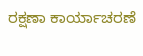ರಕ್ಷಣಾ ಕಾರ್ಯಾಚರಣೆ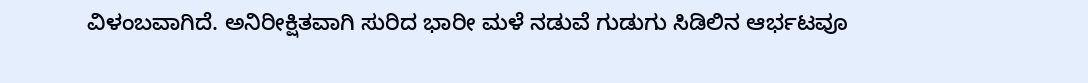ವಿಳಂಬವಾಗಿದೆ. ಅನಿರೀಕ್ಷಿತವಾಗಿ ಸುರಿದ ಭಾರೀ ಮಳೆ ನಡುವೆ ಗುಡುಗು ಸಿಡಿಲಿನ ಆರ್ಭಟವೂ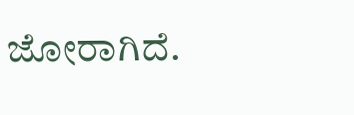ಜೋರಾಗಿದೆ.